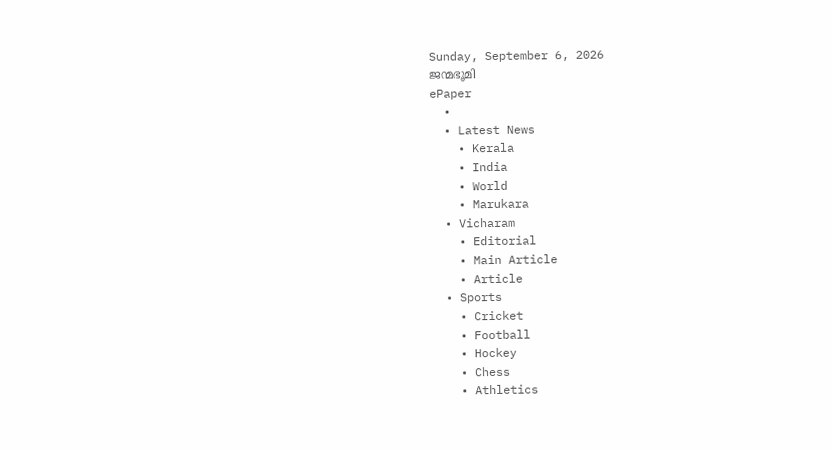Sunday, September 6, 2026
ജന്മഭൂമി
ePaper
  •
  • Latest News
    • Kerala
    • India
    • World
    • Marukara
  • Vicharam
    • Editorial
    • Main Article
    • Article
  • Sports
    • Cricket
    • Football
    • Hockey
    • Chess
    • Athletics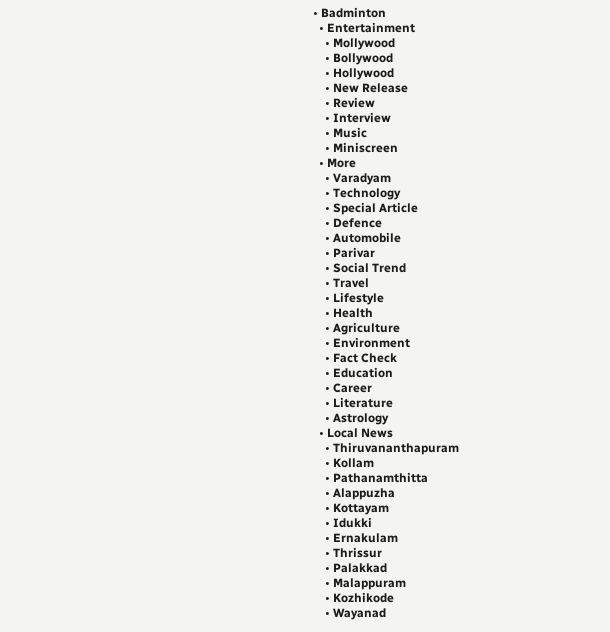• Badminton
  • Entertainment
    • Mollywood
    • Bollywood
    • Hollywood
    • New Release
    • Review
    • Interview
    • Music
    • Miniscreen
  • More
    • Varadyam
    • Technology
    • Special Article
    • Defence
    • Automobile
    • Parivar
    • Social Trend
    • Travel
    • Lifestyle
    • Health
    • Agriculture
    • Environment
    • Fact Check
    • Education
    • Career
    • Literature
    • Astrology
  • Local News
    • Thiruvananthapuram
    • Kollam
    • Pathanamthitta
    • Alappuzha
    • Kottayam
    • Idukki
    • Ernakulam
    • Thrissur
    • Palakkad
    • Malappuram
    • Kozhikode
    • Wayanad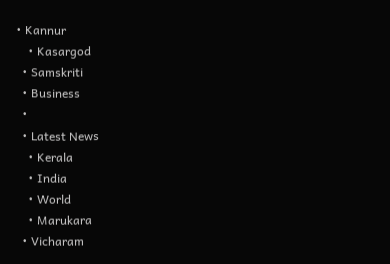• Kannur
    • Kasargod
  • Samskriti
  • Business
  •
  • Latest News
    • Kerala
    • India
    • World
    • Marukara
  • Vicharam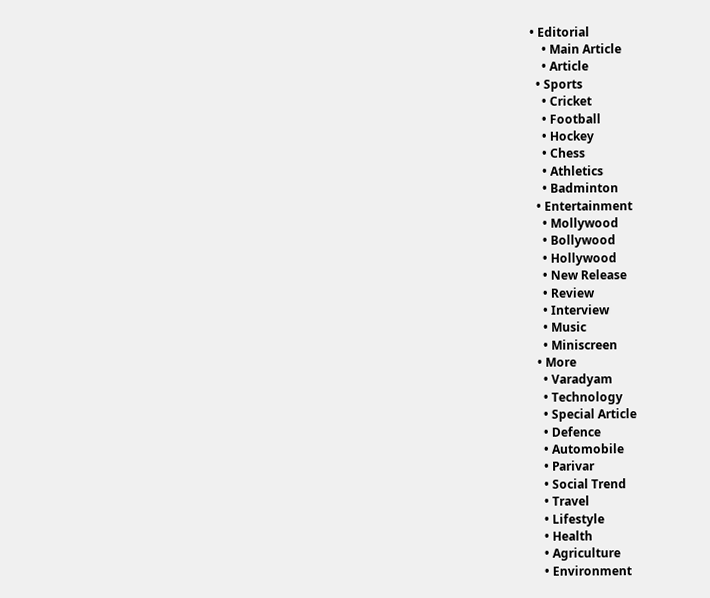• Editorial
    • Main Article
    • Article
  • Sports
    • Cricket
    • Football
    • Hockey
    • Chess
    • Athletics
    • Badminton
  • Entertainment
    • Mollywood
    • Bollywood
    • Hollywood
    • New Release
    • Review
    • Interview
    • Music
    • Miniscreen
  • More
    • Varadyam
    • Technology
    • Special Article
    • Defence
    • Automobile
    • Parivar
    • Social Trend
    • Travel
    • Lifestyle
    • Health
    • Agriculture
    • Environment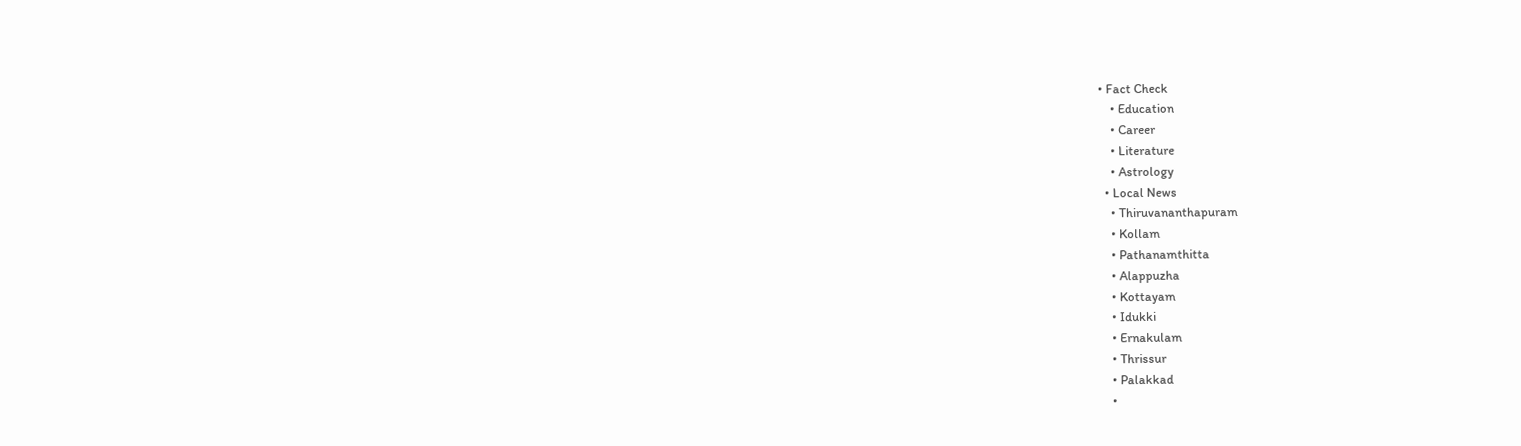• Fact Check
    • Education
    • Career
    • Literature
    • Astrology
  • Local News
    • Thiruvananthapuram
    • Kollam
    • Pathanamthitta
    • Alappuzha
    • Kottayam
    • Idukki
    • Ernakulam
    • Thrissur
    • Palakkad
    •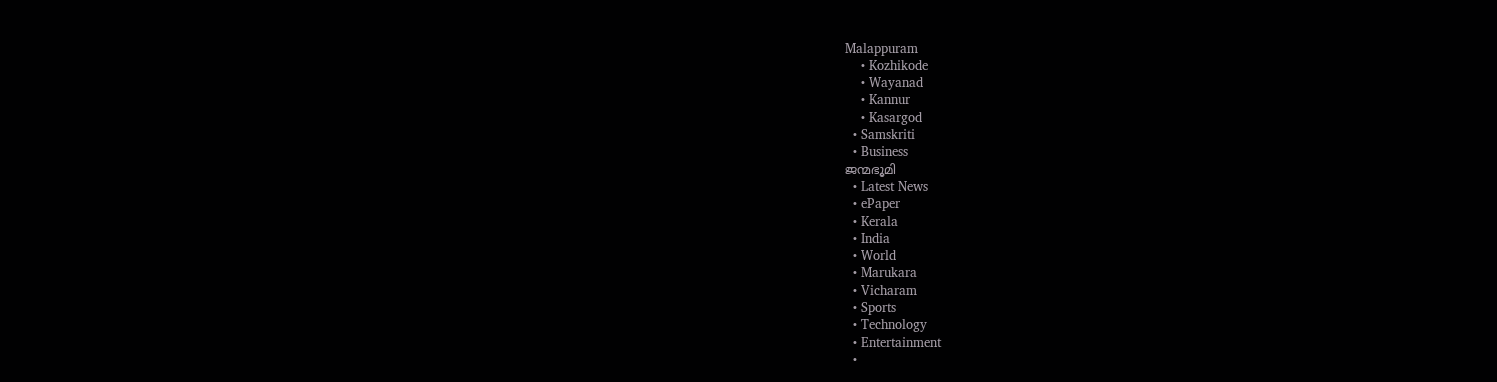Malappuram
    • Kozhikode
    • Wayanad
    • Kannur
    • Kasargod
  • Samskriti
  • Business
ജന്മഭൂമി
  • Latest News
  • ePaper
  • Kerala
  • India
  • World
  • Marukara
  • Vicharam
  • Sports
  • Technology
  • Entertainment
  •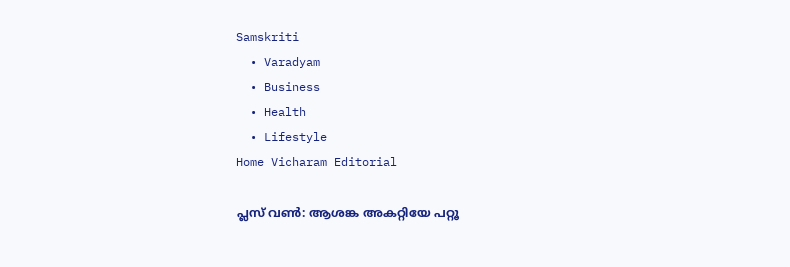Samskriti
  • Varadyam
  • Business
  • Health
  • Lifestyle
Home Vicharam Editorial

പ്ലസ് വണ്‍: ആശങ്ക അകറ്റിയേ പറ്റൂ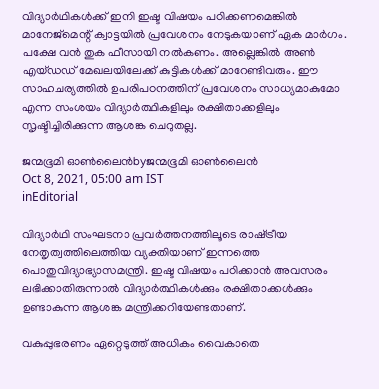വിദ്യാര്‍ഥികള്‍ക്ക് ഇനി ഇഷ്ട വിഷയം പഠിക്കണമെങ്കില്‍ മാനേജ്‌മെന്റ് ക്വാട്ടയില്‍ പ്രവേശനം നേടുകയാണ് ഏക മാര്‍ഗം. പക്ഷേ വന്‍ തുക ഫീസായി നല്‍കണം. അല്ലെങ്കില്‍ അണ്‍ എയ്ഡഡ് മേഖലയിലേക്ക് കുട്ടികള്‍ക്ക് മാറേണ്ടിവരും. ഈ സാഹചര്യത്തില്‍ ഉപരിപഠനത്തിന് പ്രവേശനം സാധ്യമാകുമോ എന്ന സംശയം വിദ്യാര്‍ത്ഥികളിലും രക്ഷിതാക്കളിലും സൃഷ്ടിച്ചിരിക്കുന്ന ആശങ്ക ചെറുതല്ല.

ജന്മഭൂമി ഓണ്‍ലൈന്‍byജന്മഭൂമി ഓണ്‍ലൈന്‍
Oct 8, 2021, 05:00 am IST
inEditorial

വിദ്യാര്‍ഥി സംഘടനാ പ്രവര്‍ത്തനത്തിലൂടെ രാഷ്‌ട്രീയ നേതൃത്വത്തിലെത്തിയ വ്യക്തിയാണ് ഇന്നത്തെ പൊതുവിദ്യാഭ്യാസമന്ത്രി. ഇഷ്ട വിഷയം പഠിക്കാന്‍ അവസരം ലഭിക്കാതിരുന്നാല്‍ വിദ്യാര്‍ത്ഥികള്‍ക്കും രക്ഷിതാക്കള്‍ക്കും ഉണ്ടാകുന്ന ആശങ്ക മന്ത്രിക്കറിയേണ്ടതാണ്.

വകുപ്പുഭരണം ഏറ്റെടുത്ത് അധികം വൈകാതെ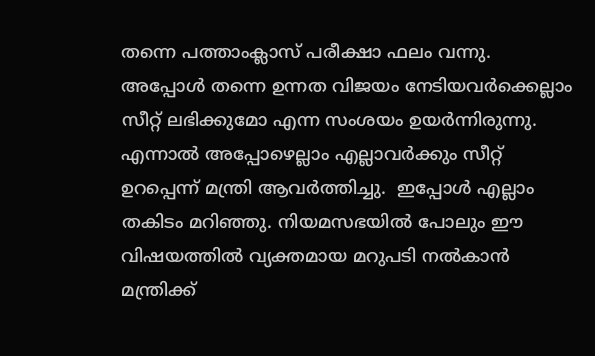തന്നെ പത്താംക്ലാസ് പരീക്ഷാ ഫലം വന്നു. അപ്പോള്‍ തന്നെ ഉന്നത വിജയം നേടിയവര്‍ക്കെല്ലാം സീറ്റ് ലഭിക്കുമോ എന്ന സംശയം ഉയര്‍ന്നിരുന്നു. എന്നാല്‍ അപ്പോഴെല്ലാം എല്ലാവര്‍ക്കും സീറ്റ് ഉറപ്പെന്ന് മന്ത്രി ആവര്‍ത്തിച്ചു.  ഇപ്പോള്‍ എല്ലാം തകിടം മറിഞ്ഞു. നിയമസഭയില്‍ പോലും ഈ വിഷയത്തില്‍ വ്യക്തമായ മറുപടി നല്‍കാന്‍  മന്ത്രിക്ക്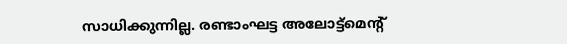സാധിക്കുന്നില്ല. രണ്ടാംഘട്ട അലോട്ട്‌മെന്റ്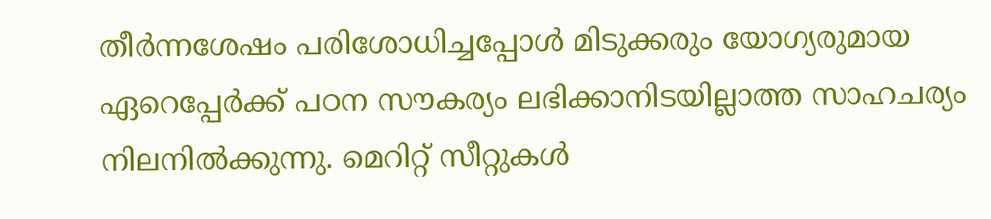തീര്‍ന്നശേഷം പരിശോധിച്ചപ്പോള്‍ മിടുക്കരും യോഗ്യരുമായ ഏറെപ്പേര്‍ക്ക് പഠന സൗകര്യം ലഭിക്കാനിടയില്ലാത്ത സാഹചര്യം നിലനില്‍ക്കുന്നു. മെറിറ്റ് സീറ്റുകള്‍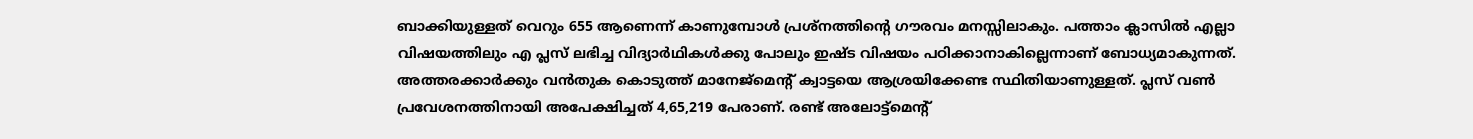ബാക്കിയുള്ളത് വെറും 655 ആണെന്ന് കാണുമ്പോള്‍ പ്രശ്‌നത്തിന്റെ ഗൗരവം മനസ്സിലാകും. പത്താം ക്ലാസില്‍ എല്ലാ വിഷയത്തിലും എ പ്ലസ് ലഭിച്ച വിദ്യാര്‍ഥികള്‍ക്കു പോലും ഇഷ്ട വിഷയം പഠിക്കാനാകില്ലെന്നാണ് ബോധ്യമാകുന്നത്. അത്തരക്കാര്‍ക്കും വന്‍തുക കൊടുത്ത് മാനേജ്‌മെന്റ് ക്വാട്ടയെ ആശ്രയിക്കേണ്ട സ്ഥിതിയാണുള്ളത്. പ്ലസ് വണ്‍ പ്രവേശനത്തിനായി അപേക്ഷിച്ചത് 4,65,219 പേരാണ്. രണ്ട് അലോട്ട്‌മെന്റ്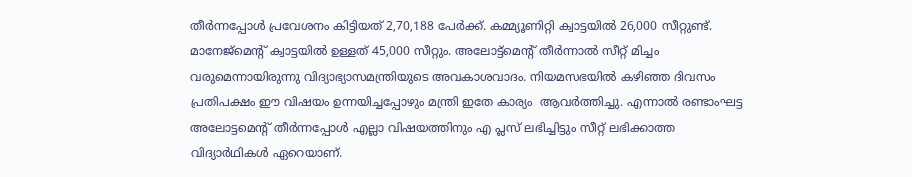തീര്‍ന്നപ്പോള്‍ പ്രവേശനം കിട്ടിയത് 2,70,188 പേര്‍ക്ക്. കമ്മ്യൂണിറ്റി ക്വാട്ടയില്‍ 26,000 സീറ്റുണ്ട്. മാനേജ്‌മെന്റ് ക്വാട്ടയില്‍ ഉള്ളത് 45,000 സീറ്റും. അലോട്ട്‌മെന്റ് തീര്‍ന്നാല്‍ സീറ്റ് മിച്ചം വരുമെന്നായിരുന്നു വിദ്യാഭ്യാസമന്ത്രിയുടെ അവകാശവാദം. നിയമസഭയില്‍ കഴിഞ്ഞ ദിവസം പ്രതിപക്ഷം ഈ വിഷയം ഉന്നയിച്ചപ്പോഴും മന്ത്രി ഇതേ കാര്യം  ആവര്‍ത്തിച്ചു. എന്നാല്‍ രണ്ടാംഘട്ട അലോട്ടമെന്റ് തീര്‍ന്നപ്പോള്‍ എല്ലാ വിഷയത്തിനും എ പ്ലസ് ലഭിച്ചിട്ടും സീറ്റ് ലഭിക്കാത്ത വിദ്യാര്‍ഥികള്‍ ഏറെയാണ്.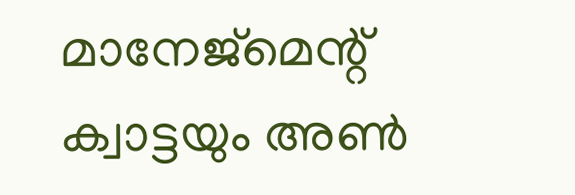മാനേജ്‌മെന്റ് ക്വാട്ടയും അണ്‍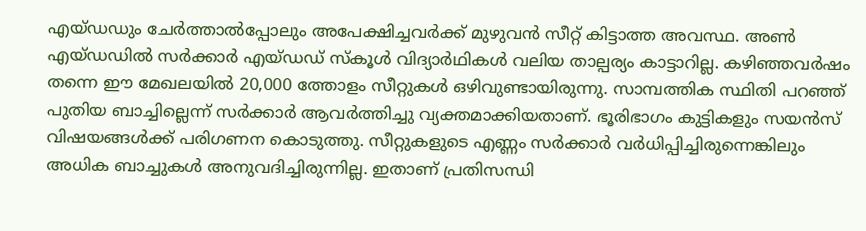എയ്ഡഡും ചേര്‍ത്താല്‍പ്പോലും അപേക്ഷിച്ചവര്‍ക്ക് മുഴുവന്‍ സീറ്റ് കിട്ടാത്ത അവസ്ഥ. അണ്‍ എയ്ഡഡില്‍ സര്‍ക്കാര്‍ എയ്ഡഡ് സ്‌കൂള്‍ വിദ്യാര്‍ഥികള്‍ വലിയ താല്പര്യം കാട്ടാറില്ല. കഴിഞ്ഞവര്‍ഷം തന്നെ ഈ മേഖലയില്‍ 20,000 ത്തോളം സീറ്റുകള്‍ ഒഴിവുണ്ടായിരുന്നു. സാമ്പത്തിക സ്ഥിതി പറഞ്ഞ് പുതിയ ബാച്ചില്ലെന്ന് സര്‍ക്കാര്‍ ആവര്‍ത്തിച്ചു വ്യക്തമാക്കിയതാണ്. ഭൂരിഭാഗം കുട്ടികളും സയന്‍സ് വിഷയങ്ങള്‍ക്ക് പരിഗണന കൊടുത്തു. സീറ്റുകളുടെ എണ്ണം സര്‍ക്കാര്‍ വര്‍ധിപ്പിച്ചിരുന്നെങ്കിലും അധിക ബാച്ചുകള്‍ അനുവദിച്ചിരുന്നില്ല. ഇതാണ് പ്രതിസന്ധി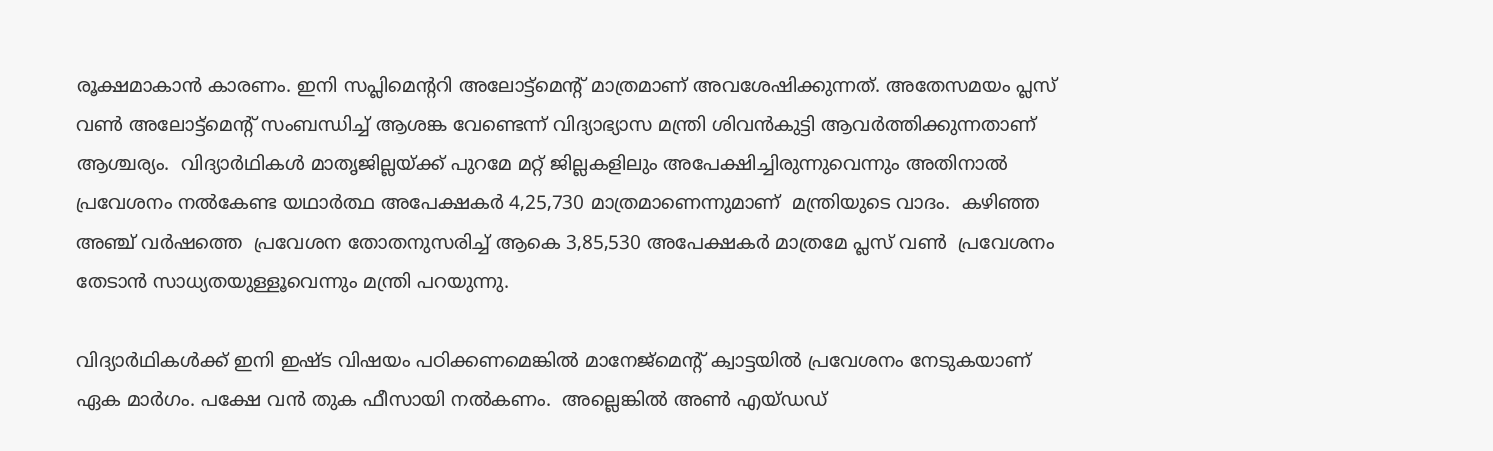രൂക്ഷമാകാന്‍ കാരണം. ഇനി സപ്ലിമെന്ററി അലോട്ട്‌മെന്റ് മാത്രമാണ് അവശേഷിക്കുന്നത്. അതേസമയം പ്ലസ് വണ്‍ അലോട്ട്‌മെന്റ് സംബന്ധിച്ച് ആശങ്ക വേണ്ടെന്ന് വിദ്യാഭ്യാസ മന്ത്രി ശിവന്‍കുട്ടി ആവര്‍ത്തിക്കുന്നതാണ് ആശ്ചര്യം.  വിദ്യാര്‍ഥികള്‍ മാതൃജില്ലയ്‌ക്ക് പുറമേ മറ്റ് ജില്ലകളിലും അപേക്ഷിച്ചിരുന്നുവെന്നും അതിനാല്‍ പ്രവേശനം നല്‍കേണ്ട യഥാര്‍ത്ഥ അപേക്ഷകര്‍ 4,25,730 മാത്രമാണെന്നുമാണ്  മന്ത്രിയുടെ വാദം.  കഴിഞ്ഞ അഞ്ച് വര്‍ഷത്തെ  പ്രവേശന തോതനുസരിച്ച് ആകെ 3,85,530 അപേക്ഷകര്‍ മാത്രമേ പ്ലസ് വണ്‍  പ്രവേശനം തേടാന്‍ സാധ്യതയുള്ളൂവെന്നും മന്ത്രി പറയുന്നു.

വിദ്യാര്‍ഥികള്‍ക്ക് ഇനി ഇഷ്ട വിഷയം പഠിക്കണമെങ്കില്‍ മാനേജ്‌മെന്റ് ക്വാട്ടയില്‍ പ്രവേശനം നേടുകയാണ് ഏക മാര്‍ഗം. പക്ഷേ വന്‍ തുക ഫീസായി നല്‍കണം.  അല്ലെങ്കില്‍ അണ്‍ എയ്ഡഡ്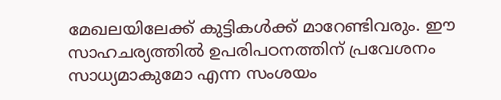മേഖലയിലേക്ക് കുട്ടികള്‍ക്ക് മാറേണ്ടിവരും. ഈ സാഹചര്യത്തില്‍ ഉപരിപഠനത്തിന് പ്രവേശനം സാധ്യമാകുമോ എന്ന സംശയം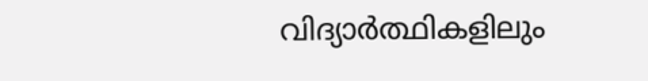വിദ്യാര്‍ത്ഥികളിലും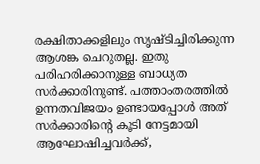രക്ഷിതാക്കളിലും സൃഷ്ടിച്ചിരിക്കുന്ന ആശങ്ക ചെറുതല്ല. ഇതു പരിഹരിക്കാനുള്ള ബാധ്യത സര്‍ക്കാരിനുണ്ട്. പത്താംതരത്തില്‍ ഉന്നതവിജയം ഉണ്ടായപ്പോള്‍ അത് സര്‍ക്കാരിന്റെ കൂടി നേട്ടമായി ആഘോഷിച്ചവര്‍ക്ക്,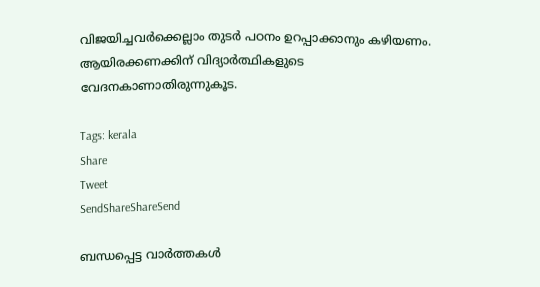വിജയിച്ചവര്‍ക്കെല്ലാം തുടര്‍ പഠനം ഉറപ്പാക്കാനും കഴിയണം.  ആയിരക്കണക്കിന് വിദ്യാര്‍ത്ഥികളുടെ വേദനകാണാതിരുന്നുകൂട.

Tags: kerala
Share
Tweet
SendShareShareSend

ബന്ധപ്പെട്ട വാര്‍ത്തകള്‍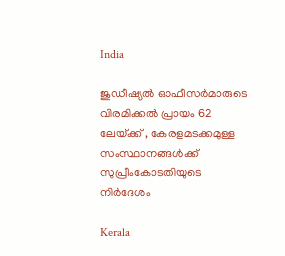India

ജുഡീഷ്യല്‍ ഓഫീസര്‍മാരുടെ വിരമിക്കല്‍ പ്രായം 62 ലേയ്‌ക്ക് , കേരളമടക്കമുള്ള സംസ്ഥാനങ്ങള്‍ക്ക് സുപ്രീംകോടതിയുടെ നിര്‍ദേശം

Kerala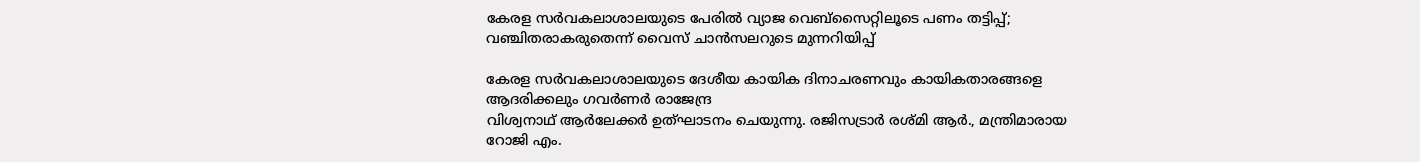കേരള സര്‍വകലാശാലയുടെ പേരില്‍ വ്യാജ വെബ്സൈറ്റിലൂടെ പണം തട്ടിപ്പ്; വഞ്ചിതരാകരുതെന്ന് വൈസ് ചാന്‍സലറുടെ മുന്നറിയിപ്പ്

കേരള സര്‍വകലാശാലയുടെ ദേശീയ കായിക ദിനാചരണവും കായികതാരങ്ങളെ ആദരിക്കലും ഗവര്‍ണര്‍ രാജേന്ദ്ര
വിശ്വനാഥ് ആര്‍ലേക്കര്‍ ഉത്ഘാടനം ചെയുന്നു. രജിസട്രാര്‍ രശ്മി ആര്‍., മന്ത്രിമാരായ റോജി എം.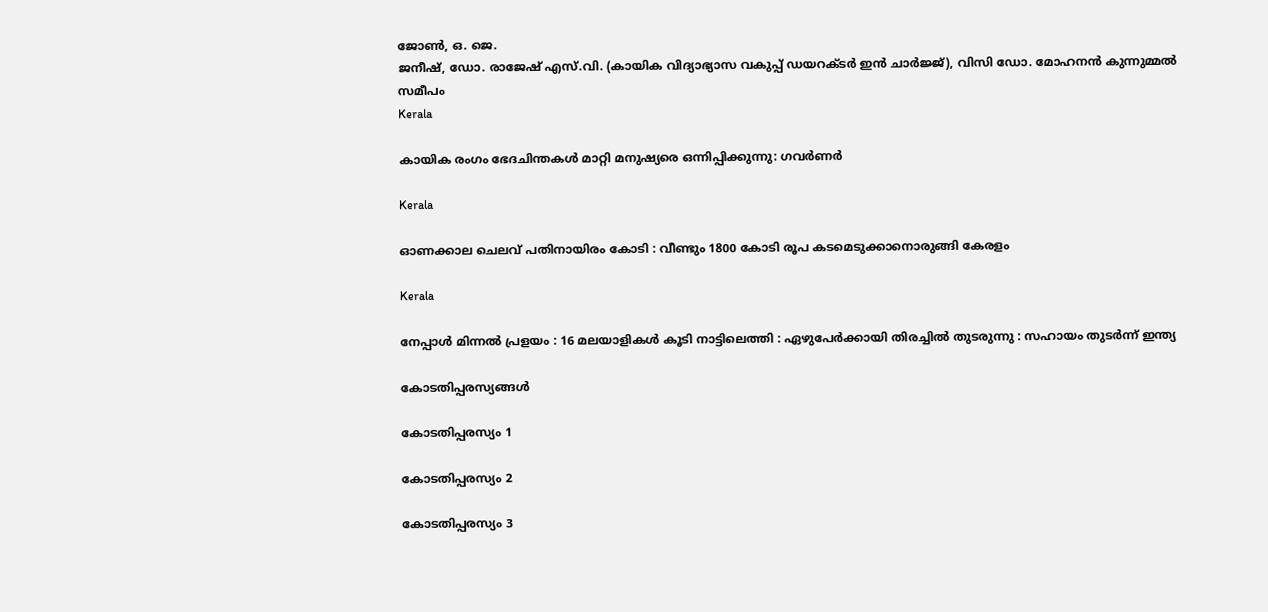ജോണ്‍, ഒ. ജെ.
ജനീഷ്, ഡോ. രാജേഷ് എസ്.വി. (കായിക വിദ്യാഭ്യാസ വകുപ്പ് ഡയറക്ടര്‍ ഇന്‍ ചാര്‍ജ്ജ്), വിസി ഡോ. മോഹനന്‍ കുന്നുമ്മല്‍ സമീപം
Kerala

കായിക രംഗം ഭേദചിന്തകള്‍ മാറ്റി മനുഷ്യരെ ഒന്നിപ്പിക്കുന്നു: ഗവര്‍ണര്‍

Kerala

ഓണക്കാല ചെലവ് പതിനായിരം കോടി : വീണ്ടും 1800 കോടി രൂപ കടമെടുക്കാനൊരുങ്ങി കേരളം

Kerala

നേപ്പാൾ മിന്നൽ പ്രളയം : 16 മലയാളികള്‍ കൂടി നാട്ടിലെത്തി : ഏഴുപേര്‍ക്കായി തിരച്ചില്‍ തുടരുന്നു : സഹായം തുടർന്ന് ഇന്ത്യ

കോടതിപ്പരസ്യങ്ങള്‍

കോടതിപ്പരസ്യം 1

കോടതിപ്പരസ്യം 2

കോടതിപ്പരസ്യം 3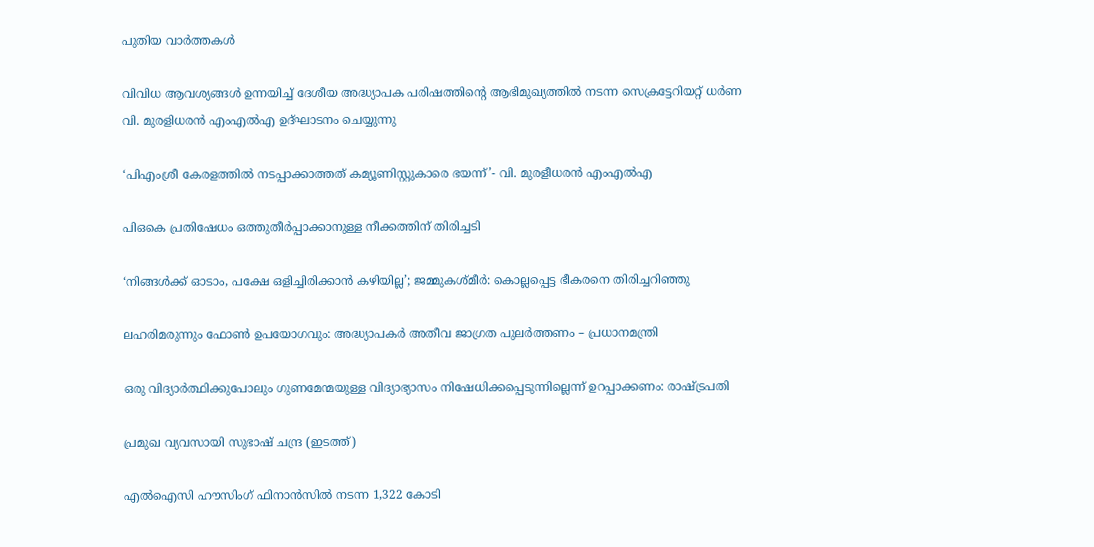പുതിയ വാര്‍ത്തകള്‍

വിവിധ ആവശ്യങ്ങള്‍ ഉന്നയിച്ച് ദേശീയ അദ്ധ്യാപക പരിഷത്തിന്റെ ആഭിമുഖ്യത്തില്‍ നടന്ന സെക്രട്ടേറിയറ്റ് ധര്‍ണ
വി. മുരളിധരന്‍ എംഎല്‍എ ഉദ്ഘാടനം ചെയ്യുന്നു

‘പിഎംശ്രീ കേരളത്തില്‍ നടപ്പാക്കാത്തത് കമ്യൂണിസ്റ്റുകാരെ ഭയന്ന്’- വി. മുരളീധരന്‍ എംഎല്‍എ

പിഒകെ പ്രതിഷേധം ഒത്തുതീര്‍പ്പാക്കാനുള്ള നീക്കത്തിന് തിരിച്ചടി

‘നിങ്ങള്‍ക്ക് ഓടാം, പക്ഷേ ഒളിച്ചിരിക്കാന്‍ കഴിയില്ല’; ജമ്മുകശ്മീര്‍: കൊല്ലപ്പെട്ട ഭീകരനെ തിരിച്ചറിഞ്ഞു

ലഹരിമരുന്നും ഫോണ്‍ ഉപയോഗവും: അദ്ധ്യാപകര്‍ അതീവ ജാഗ്രത പുലര്‍ത്തണം – പ്രധാനമന്ത്രി

ഒരു വിദ്യാര്‍ത്ഥിക്കുപോലും ഗുണമേന്മയുള്ള വിദ്യാഭ്യാസം നിഷേധിക്കപ്പെടുന്നില്ലെന്ന് ഉറപ്പാക്കണം: രാഷ്‌ട്രപതി

പ്രമുഖ വ്യവസായി സുഭാഷ് ചന്ദ്ര (ഇടത്ത്)

എൽഐസി ഹൗസിംഗ് ഫിനാൻസിൽ നടന്ന 1,322 കോടി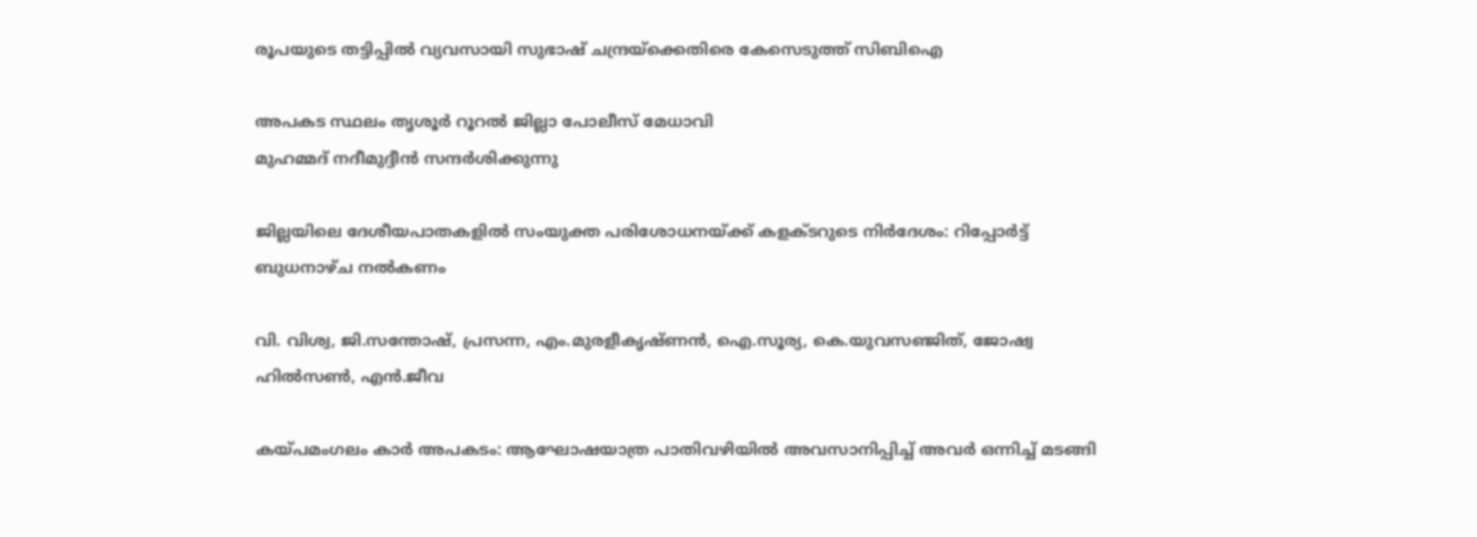രൂപയുടെ തട്ടിപ്പിൽ വ്യവസായി സുഭാഷ് ചന്ദ്രയ്‌ക്കെതിരെ കേസെടുത്ത് സിബിഐ

അപകട സ്ഥലം തൃശൂര്‍ റൂറല്‍ ജില്ലാ പോലീസ് മേധാവി
മുഹമ്മദ് നദീമുദ്ദീന്‍ സന്ദര്‍ശിക്കുന്നു

ജില്ലയിലെ ദേശീയപാതകളില്‍ സംയുക്ത പരിശോധനയ്‌ക്ക് കളക്ടറുടെ നിര്‍ദേശം: റിപ്പോര്‍ട്ട് ബുധനാഴ്ച നല്‍കണം

വി. വിശ്വ, ജി.സന്തോഷ്, പ്രസന്ന, എം.മുരളീകൃഷ്ണന്‍, ഐ.സൂര്യ, കെ.യുവസഞ്ജിത്, ജോഷ്വ ഹില്‍സണ്‍, എന്‍.ജീവ

കയ്‌പമംഗലം കാര്‍ അപകടം: ആഘോഷയാത്ര പാതിവഴിയില്‍ അവസാനിപ്പിച്ച് അവര്‍ ഒന്നിച്ച് മടങ്ങി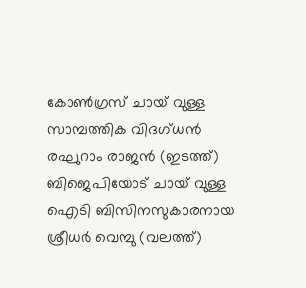കോണ്‍ഗ്രസ് ചായ് വുള്ള സാമ്പത്തിക വിദഗ്ധന്‍ രഘുറാം രാജന്‍ (ഇടത്ത്) ബിജെപിയോട് ചായ് വുള്ള ഐടി ബിസിനസുകാരനായ ശ്രീധര്‍ വെമ്പു (വലത്ത്)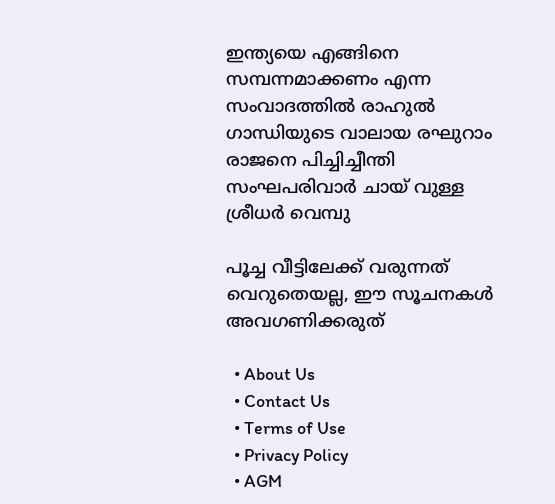ഇന്ത്യയെ എങ്ങിനെ സമ്പന്നമാക്കണം എന്ന സംവാദത്തില്‍ രാഹുല്‍ ഗാന്ധിയുടെ വാലായ രഘുറാം രാജനെ പിച്ചിച്ചീന്തി സംഘപരിവാര്‍ ചായ് വുള്ള ശ്രീധര്‍ വെമ്പു

പൂച്ച വീട്ടിലേക്ക് വരുന്നത് വെറുതെയല്ല, ഈ സൂചനകൾ അവഗണിക്കരുത്

  • About Us
  • Contact Us
  • Terms of Use
  • Privacy Policy
  • AGM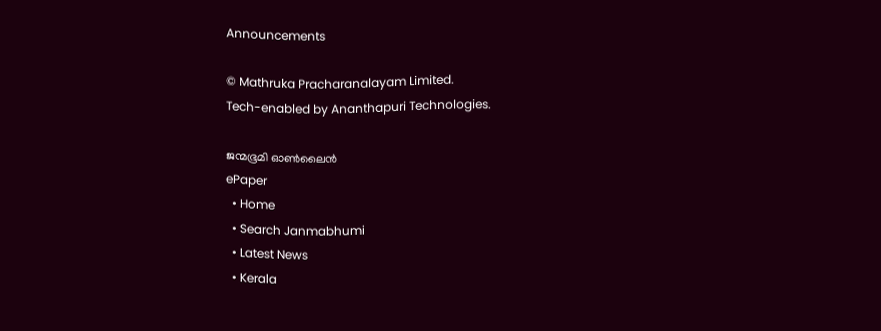Announcements

© Mathruka Pracharanalayam Limited.
Tech-enabled by Ananthapuri Technologies.

ജന്മഭൂമി ഓണ്‍ലൈന്‍
ePaper
  • Home
  • Search Janmabhumi
  • Latest News
  • Kerala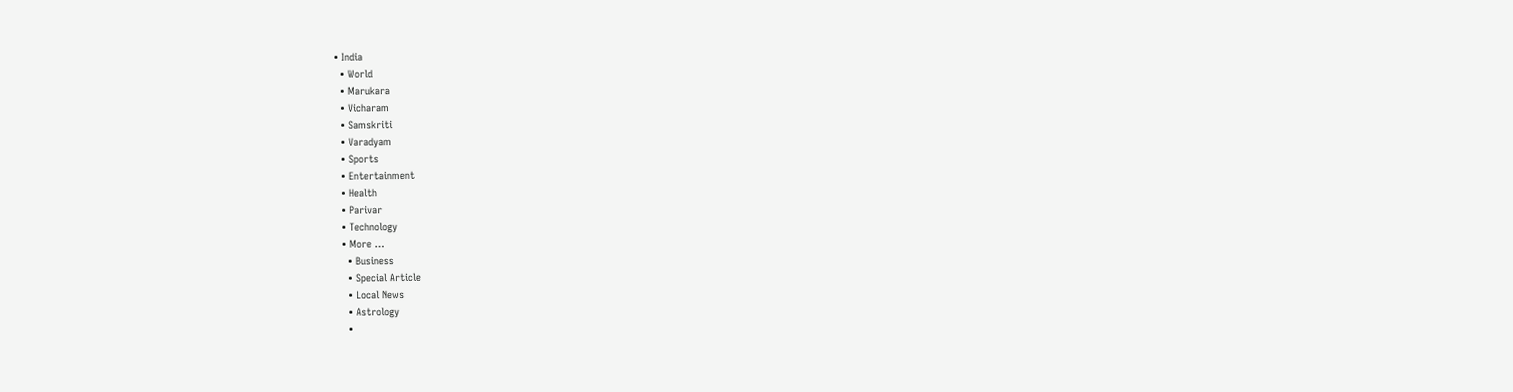• India
  • World
  • Marukara
  • Vicharam
  • Samskriti
  • Varadyam
  • Sports
  • Entertainment
  • Health
  • Parivar
  • Technology
  • More …
    • Business
    • Special Article
    • Local News
    • Astrology
    •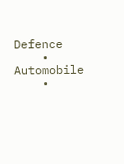Defence
    • Automobile
    •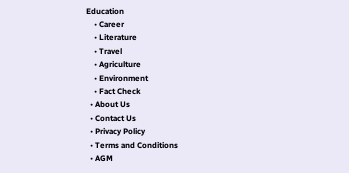Education
    • Career
    • Literature
    • Travel
    • Agriculture
    • Environment
    • Fact Check
  • About Us
  • Contact Us
  • Privacy Policy
  • Terms and Conditions
  • AGM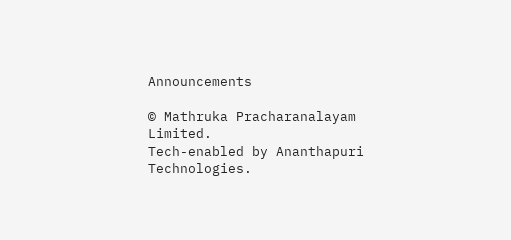Announcements

© Mathruka Pracharanalayam Limited.
Tech-enabled by Ananthapuri Technologies.